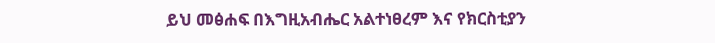ይህ መፅሐፍ በእግዚአብሔር አልተነፀረም እና የክርስቲያን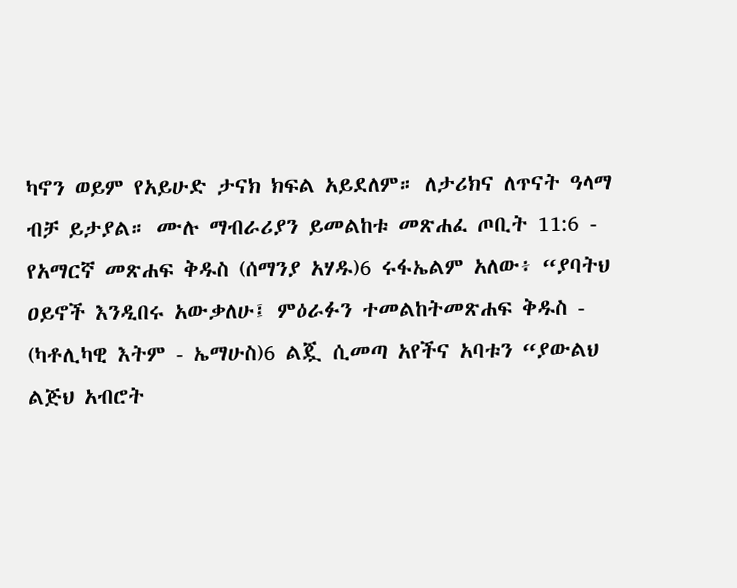ካኖን ወይም የአይሁድ ታናክ ክፍል አይደለም። ለታሪክና ለጥናት ዓላማ ብቻ ይታያል። ሙሉ ማብራሪያን ይመልከቱ መጽሐፈ ጦቢት 11:6 - የአማርኛ መጽሐፍ ቅዱስ (ሰማንያ አሃዱ)6 ሩፋኤልም አለው፥ “ያባትህ ዐይኖች እንዲበሩ አውቃለሁ፤ ምዕራፉን ተመልከትመጽሐፍ ቅዱስ - (ካቶሊካዊ እትም - ኤማሁስ)6 ልጇ ሲመጣ አየችና አባቱን “ያውልህ ልጅህ አብሮት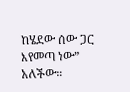ከሄደው ሰው ጋር እየመጣ ነው” አለችው።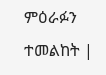ምዕራፉን ተመልከት |